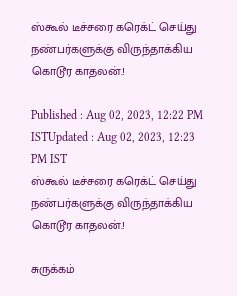ஸ்கூல் டீச்சரை கரெக்ட் செய்து நண்பர்களுக்கு விருந்தாக்கிய கொடூர காதலன்.!

Published : Aug 02, 2023, 12:22 PM ISTUpdated : Aug 02, 2023, 12:23 PM IST
ஸ்கூல் டீச்சரை கரெக்ட் செய்து நண்பர்களுக்கு விருந்தாக்கிய கொடூர காதலன்.!

சுருக்கம்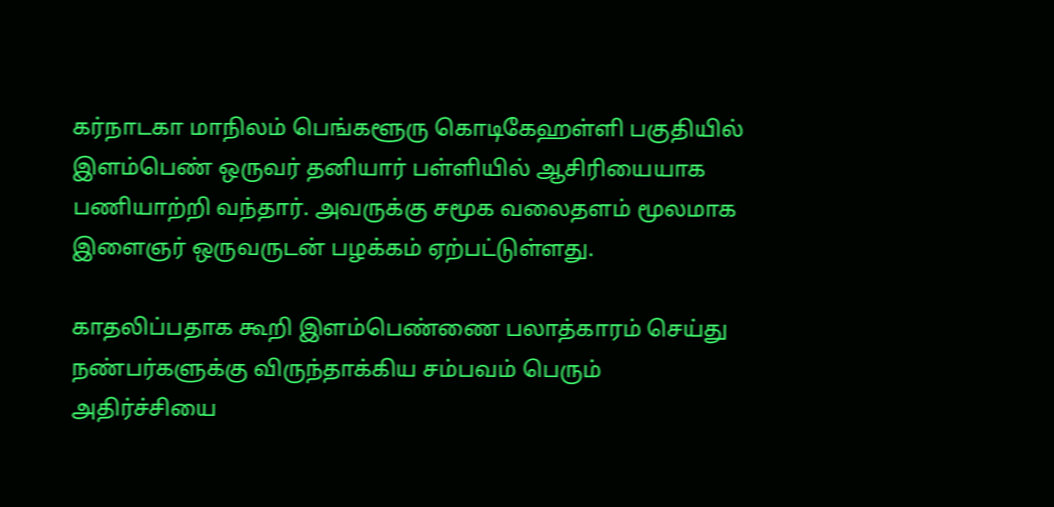கர்நாடகா மாநிலம் பெங்களூரு கொடிகேஹள்ளி பகுதியில் இளம்பெண் ஒருவர் தனியார் பள்ளியில் ஆசிரியையாக பணியாற்றி வந்தார். அவருக்கு சமூக வலைதளம் மூலமாக இளைஞர் ஒருவருடன் பழக்கம் ஏற்பட்டுள்ளது.

காதலிப்பதாக கூறி இளம்பெண்ணை பலாத்காரம் செய்து நண்பர்களுக்கு விருந்தாக்கிய சம்பவம் பெரும் அதிர்ச்சியை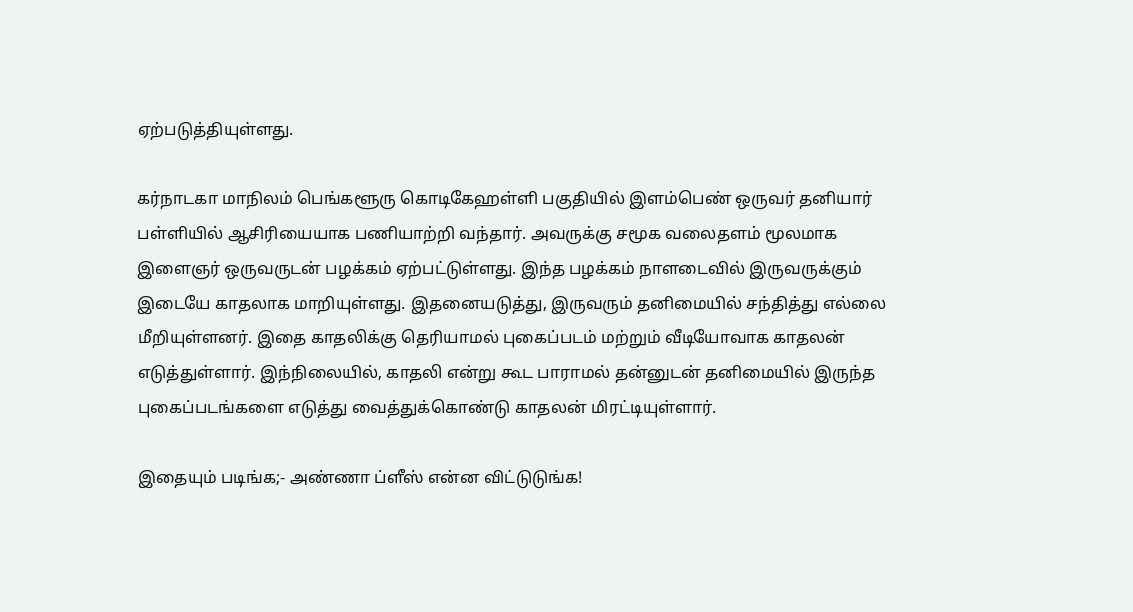ஏற்படுத்தியுள்ளது.

கர்நாடகா மாநிலம் பெங்களூரு கொடிகேஹள்ளி பகுதியில் இளம்பெண் ஒருவர் தனியார் பள்ளியில் ஆசிரியையாக பணியாற்றி வந்தார். அவருக்கு சமூக வலைதளம் மூலமாக இளைஞர் ஒருவருடன் பழக்கம் ஏற்பட்டுள்ளது. இந்த பழக்கம் நாளடைவில் இருவருக்கும் இடையே காதலாக மாறியுள்ளது. இதனையடுத்து, இருவரும் தனிமையில் சந்தித்து எல்லை மீறியுள்ளனர். இதை காதலிக்கு தெரியாமல் புகைப்படம் மற்றும் வீடியோவாக காதலன் எடுத்துள்ளார். இந்நிலையில், காதலி என்று கூட பாராமல் தன்னுடன் தனிமையில் இருந்த புகைப்படங்களை எடுத்து வைத்துக்கொண்டு காதலன் மிரட்டியுள்ளார்.

இதையும் படிங்க;- அண்ணா ப்ளீஸ் என்ன விட்டுடுங்க!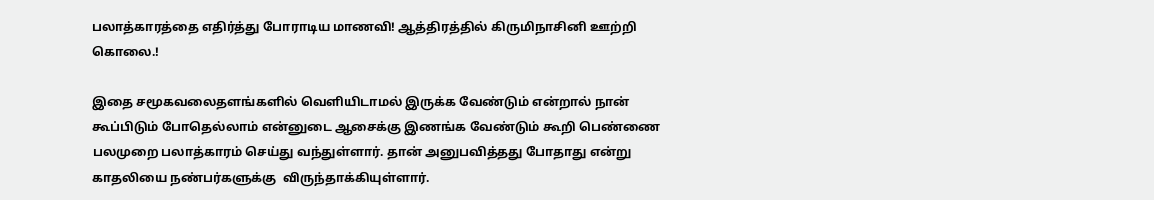பலாத்காரத்தை எதிர்த்து போராடிய மாணவி! ஆத்திரத்தில் கிருமிநாசினி ஊற்றி கொலை.!

இதை சமூகவலைதளங்களில் வெளியிடாமல் இருக்க வேண்டும் என்றால் நான் கூப்பிடும் போதெல்லாம் என்னுடை ஆசைக்கு இணங்க வேண்டும் கூறி பெண்ணை பலமுறை பலாத்காரம் செய்து வந்துள்ளார். தான் அனுபவித்தது போதாது என்று காதலியை நண்பர்களுக்கு  விருந்தாக்கியுள்ளார்.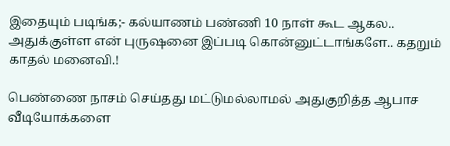இதையும் படிங்க;- கல்யாணம் பண்ணி 10 நாள் கூட ஆகல.. அதுக்குள்ள என் புருஷனை இப்படி கொன்னுட்டாங்களே.. கதறும் காதல் மனைவி.!

பெண்ணை நாசம் செய்தது மட்டுமல்லாமல் அதுகுறித்த ஆபாச வீடியோக்களை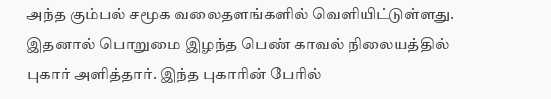அந்த கும்பல் சமூக வலைதளங்களில் வெளியிட்டுள்ளது. இதனால் பொறுமை இழந்த பெண் காவல் நிலையத்தில் புகார் அளித்தார். இந்த புகாரின் பேரில்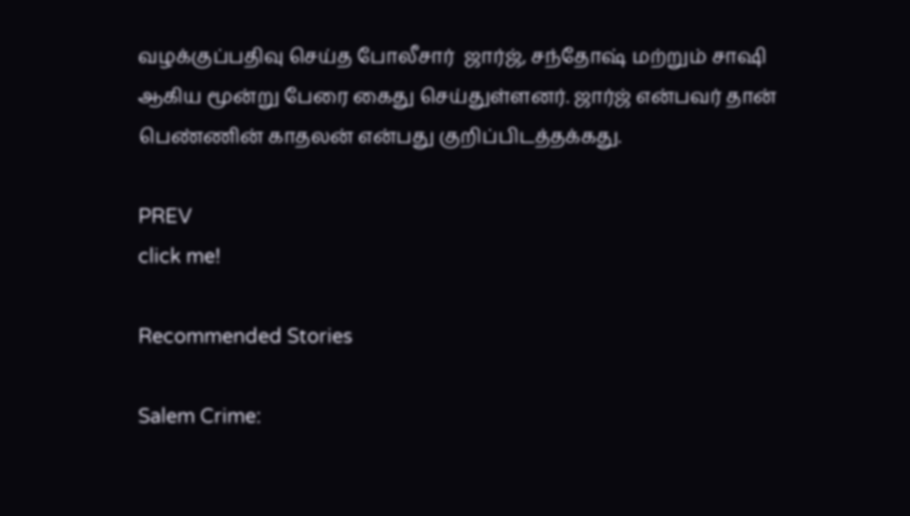வழக்குப்பதிவு செய்த போலீசார்  ஜார்ஜ், சந்தோஷ் மற்றும் சாஷி ஆகிய மூன்று பேரை கைது செய்துள்ளனர். ஜார்ஜ் என்பவர் தான் பெண்ணின் காதலன் என்பது குறிப்பிடத்தக்கது.

PREV
click me!

Recommended Stories

Salem Crime: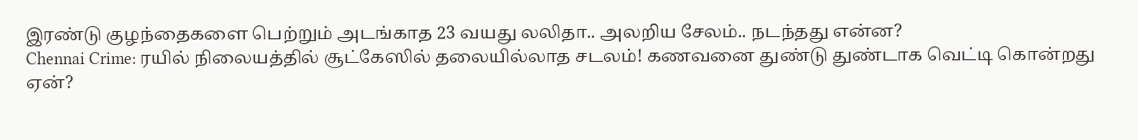இரண்டு குழந்தைகளை பெற்றும் அடங்காத 23 வயது லலிதா.. அலறிய சேலம்.. நடந்தது என்ன?
Chennai Crime: ரயில் நிலையத்தில் சூட்கேஸில் தலையில்லாத சடலம்! கணவனை துண்டு துண்டாக வெட்டி கொன்றது ஏன்?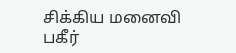சிக்கிய மனைவி பகீர்